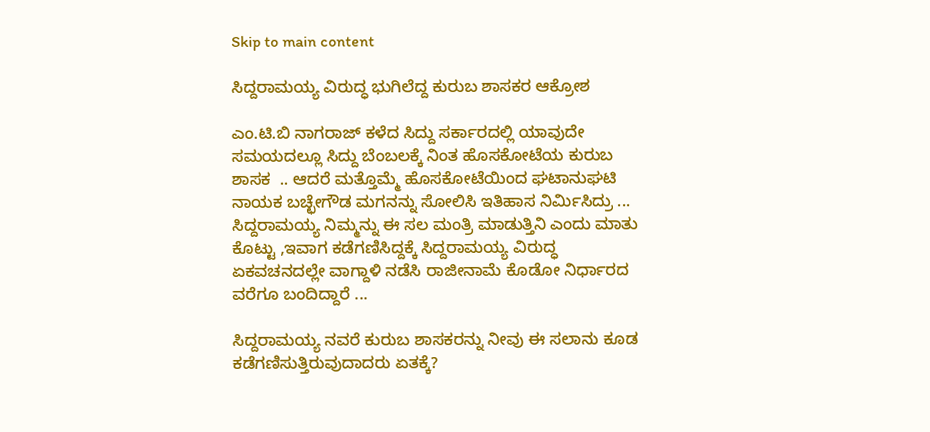Skip to main content

ಸಿದ್ದರಾಮಯ್ಯ ವಿರುದ್ಧ ಭುಗಿಲೆದ್ದ ಕುರುಬ ಶಾಸಕರ ಆಕ್ರೋಶ

ಎಂ.ಟಿ.ಬಿ ನಾಗರಾಜ್ ಕಳೆದ ಸಿದ್ದು ಸರ್ಕಾರದಲ್ಲಿ ಯಾವುದೇ ಸಮಯದಲ್ಲೂ ಸಿದ್ದು ಬೆಂಬಲಕ್ಕೆ ನಿಂತ ಹೊಸಕೋಟೆಯ ಕುರುಬ ಶಾಸಕ  .. ಆದರೆ ಮತ್ತೊಮ್ಮೆ ಹೊಸಕೋಟೆಯಿಂದ ಘಟಾನುಘಟಿ ನಾಯಕ ಬಚ್ಛೇಗೌಡ ಮಗನನ್ನು ಸೋಲಿಸಿ ಇತಿಹಾಸ ನಿರ್ಮಿಸಿದ್ರು ... ಸಿದ್ದರಾಮಯ್ಯ ನಿಮ್ಮನ್ನು ಈ ಸಲ ಮಂತ್ರಿ ಮಾಡುತ್ತಿನಿ ಎಂದು ಮಾತು ಕೊಟ್ಟು ,ಇವಾಗ ಕಡೆಗಣಿಸಿದ್ದಕ್ಕೆ ಸಿದ್ದರಾಮಯ್ಯ ವಿರುದ್ಧ ಏಕವಚನದಲ್ಲೇ ವಾಗ್ದಾಳಿ ನಡೆಸಿ ರಾಜೀನಾಮೆ ಕೊಡೋ ನಿರ್ಧಾರದ ವರೆಗೂ ಬಂದಿದ್ದಾರೆ ...

ಸಿದ್ದರಾಮಯ್ಯ ನವರೆ ಕುರುಬ ಶಾಸಕರನ್ನು ನೀವು ಈ ಸಲಾನು ಕೂಡ ಕಡೆಗಣಿಸುತ್ತಿರುವುದಾದರು ಏತಕ್ಕೆ?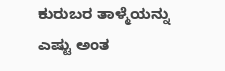ಕುರುಬರ ತಾಳ್ಮೆಯನ್ನು ಎಷ್ಟು ಅಂತ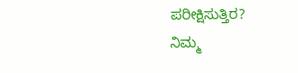ಪರೀಕ್ಷಿಸುತ್ತಿರ?
ನಿಮ್ಮ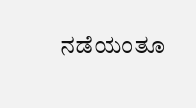ನಡೆಯಂತೂ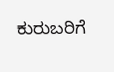ಕುರುಬರಿಗೆ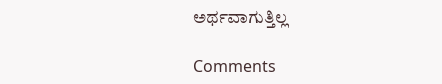ಅರ್ಥವಾಗುತ್ತಿಲ್ಲ

Comments